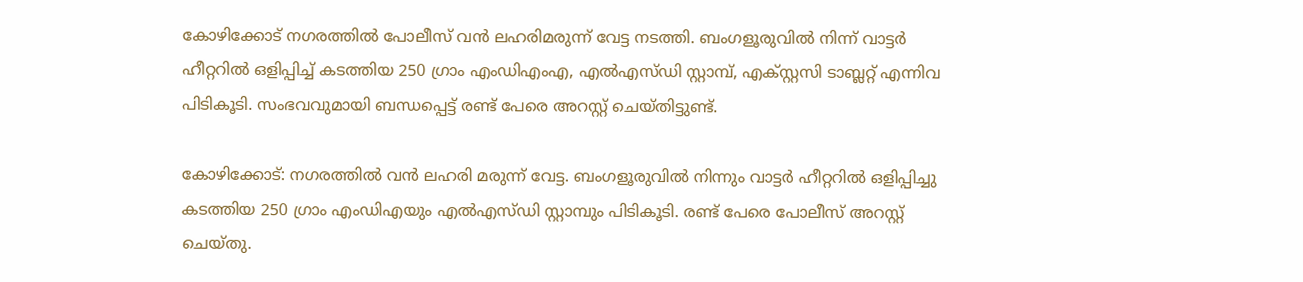കോഴിക്കോട് നഗരത്തിൽ പോലീസ് വൻ ലഹരിമരുന്ന് വേട്ട നടത്തി. ബംഗളൂരുവിൽ നിന്ന് വാട്ടർ ഹീറ്ററിൽ ഒളിപ്പിച്ച് കടത്തിയ 250 ഗ്രാം എംഡിഎംഎ, എൽഎസ്ഡി സ്റ്റാമ്പ്, എക്സ്റ്റസി ടാബ്ലറ്റ് എന്നിവ പിടികൂടി. സംഭവവുമായി ബന്ധപ്പെട്ട് രണ്ട് പേരെ അറസ്റ്റ് ചെയ്തിട്ടുണ്ട്.

കോഴിക്കോട്: നഗരത്തില്‍ വന്‍ ലഹരി മരുന്ന് വേട്ട. ബംഗളൂരുവില്‍ നിന്നും വാട്ടര്‍ ഹീറ്ററില്‍ ഒളിപ്പിച്ചു കടത്തിയ 250 ഗ്രാം എംഡിഎയും എൽഎസ്ഡി സ്റ്റാമ്പും പിടികൂടി. രണ്ട് പേരെ പോലീസ് അറസ്റ്റ് ചെയ്തു.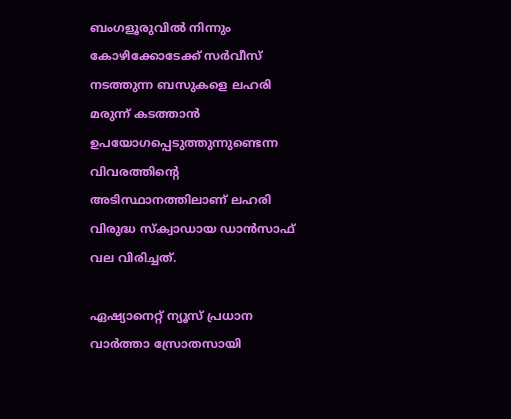ബംഗളൂരുവില്‍ നിന്നും കോഴിക്കോടേക്ക് സര്‍വീസ് നടത്തുന്ന ബസുകളെ ലഹരി മരുന്ന് കടത്താന്‍ ഉപയോഗപ്പെടുത്തുന്നുണ്ടെന്ന വിവരത്തിന്‍റെ അടിസ്ഥാനത്തിലാണ് ലഹരി വിരുദ്ധ സ്ക്വാഡായ ഡാന്‍സാഫ് വല വിരിച്ചത്.

ഏഷ്യാനെറ്റ് ന്യൂസ് പ്രധാന വാർത്താ സ്രോതസായി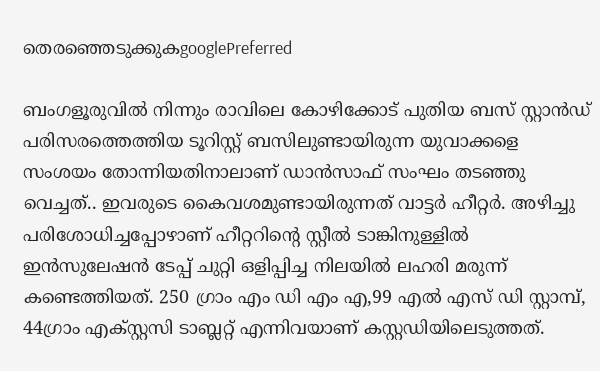തെരഞ്ഞെടുക്കുകgooglePreferred

ബംഗളൂരുവില്‍ നിന്നും രാവിലെ കോഴിക്കോട് പുതിയ ബസ് സ്റ്റാൻഡ് പരിസരത്തെത്തിയ ടൂറിസ്റ്റ് ബസിലുണ്ടായിരുന്ന യുവാക്കളെ സംശയം തോന്നിയതിനാലാണ് ഡാന്‍സാഫ് സംഘം തടഞ്ഞു വെച്ചത്.. ഇവരുടെ കൈവശമുണ്ടായിരുന്നത് വാട്ടര്‍ ഹീറ്റര്‍. അഴിച്ചു പരിശോധിച്ചപ്പോഴാണ് ഹീറ്ററിന്‍റെ സ്റ്റീല്‍ ടാങ്കിനുള്ളില്‍ ഇന്‍സുലേഷന്‍ ടേപ്പ് ചുറ്റി ഒളിപ്പിച്ച നിലയില്‍ ലഹരി മരുന്ന് കണ്ടെത്തിയത്. 250 ഗ്രാം എം ഡി എം എ,99 എല്‍ എസ് ഡി സ്റ്റാമ്പ്, 44ഗ്രാം എക്സ്റ്റസി ടാബ്ലറ്റ് എന്നിവയാണ് കസ്റ്റഡിയിലെടുത്തത്.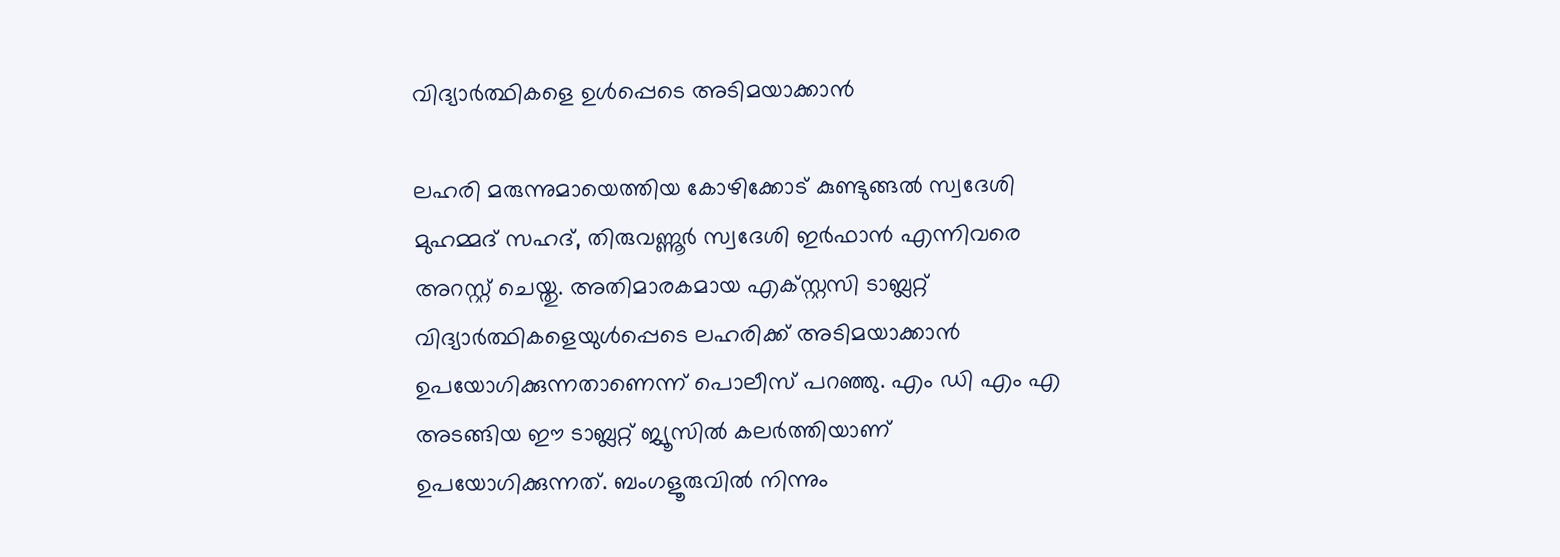വിദ്യാര്‍ത്ഥികളെ ഉൾപ്പെടെ അടിമയാക്കാന്‍

ലഹരി മരുന്നുമായെത്തിയ കോഴിക്കോട് കുണ്ടുങ്ങല്‍ സ്വദേശി മുഹമ്മദ് സഹദ്, തിരുവണ്ണൂര്‍ സ്വദേശി ഇര്‍ഫാന്‍ എന്നിവരെ അറസ്റ്റ് ചെയ്തു. അതിമാരകമായ എക്സ്റ്റസി ടാബ്ലറ്റ് വിദ്യാര്‍ത്ഥികളെയുള്‍പ്പെടെ ലഹരിക്ക് അടിമയാക്കാന്‍ ഉപയോഗിക്കുന്നതാണെന്ന് പൊലീസ് പറഞ്ഞു. എം ഡി എം എ അടങ്ങിയ ഈ ടാബ്ലറ്റ് ജ്യൂസില്‍ കലര്‍ത്തിയാണ് ഉപയോഗിക്കുന്നത്. ബംഗളൂരുവില്‍ നിന്നും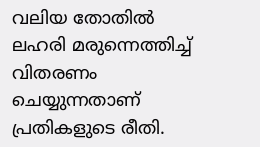വലിയ തോതില്‍ ലഹരി മരുന്നെത്തിച്ച് വിതരണം ചെയ്യുന്നതാണ് പ്രതികളുടെ രീതി.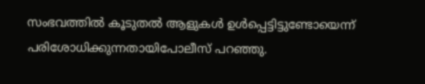സംഭവത്തില്‍ കൂടുതല്‍ ആളുകള്‍ ഉള്‍പ്പെട്ടിട്ടുണ്ടോയെന്ന് പരിശോധിക്കുന്നതായിപോലീസ് പറഞ്ഞു.